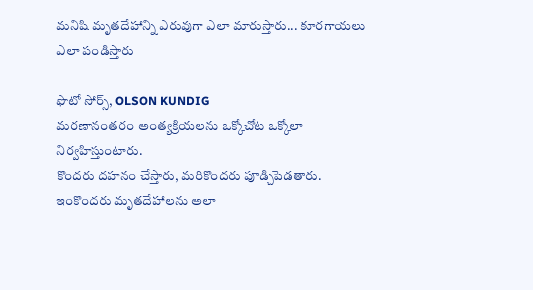మనిషి మృతదేహాన్ని ఎరువుగా ఎలా మారుస్తారు... కూరగాయలు ఎలా పండిస్తారు

ఫొటో సోర్స్, OLSON KUNDIG
మరణానంతరం అంత్యక్రియలను ఒక్కోచోట ఒక్కోలా నిర్వహిస్తుంటారు.
కొందరు దహనం చేస్తారు, మరికొందరు పూడ్చిపెడతారు. ఇంకొందరు మృతదేహాలను అలా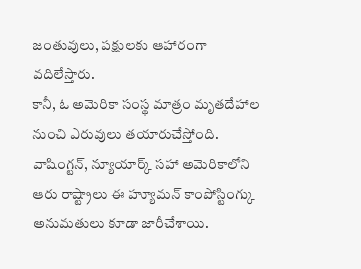జంతువులు, పక్షులకు ఆహారంగా వదిలేస్తారు.
కానీ, ఓ అమెరికా సంస్థ మాత్రం మృతదేహాల నుంచి ఎరువులు తయారుచేస్తోంది.
వాషింగ్టన్, న్యూయార్క్ సహా అమెరికాలోని ఆరు రాష్ట్రాలు ఈ హ్యూమన్ కాంపోస్టింగ్కు అనుమతులు కూడా జారీచేశాయి.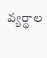వ్యర్థాల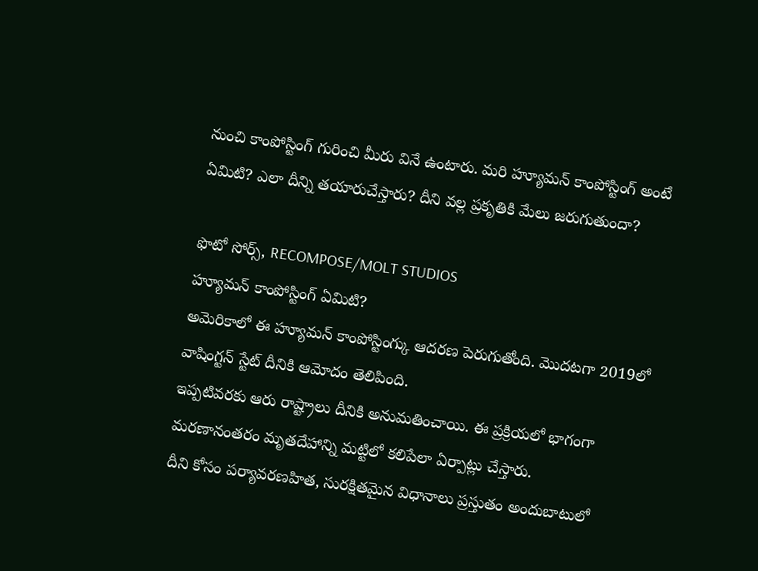నుంచి కాంపోస్టింగ్ గురించి మీరు వినే ఉంటారు. మరి హ్యూమన్ కాంపోస్టింగ్ అంటే ఏమిటి? ఎలా దీన్ని తయారుచేస్తారు? దీని వల్ల ప్రకృతికి మేలు జరుగుతుందా?

ఫొటో సోర్స్, RECOMPOSE/MOLT STUDIOS
హ్యూమన్ కాంపోస్టింగ్ ఏమిటి?
అమెరికాలో ఈ హ్యూమన్ కాంపోస్టింగ్కు ఆదరణ పెరుగుతోంది. మొదటగా 2019లో వాషింగ్టన్ స్టేట్ దీనికి ఆమోదం తెలిపింది.
ఇప్పటివరకు ఆరు రాష్ట్రాలు దీనికి అనుమతించాయి. ఈ ప్రక్రియలో భాగంగా మరణానంతరం మృతదేహాన్ని మట్టిలో కలిపేలా ఏర్పాట్లు చేస్తారు.
దీని కోసం పర్యావరణహిత, సురక్షితమైన విధానాలు ప్రస్తుతం అందుబాటులో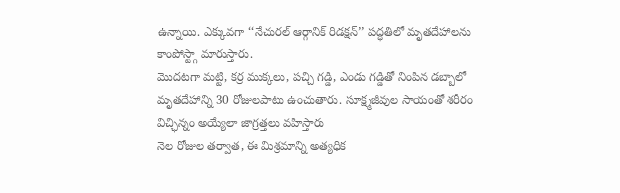ఉన్నాయి. ఎక్కువగా ‘‘నేచురల్ ఆర్గానిక్ రిడక్షన్’’ పద్ధతిలో మృతదేహాలను కాంపోస్ట్గా మారుస్తారు.
మొదటగా మట్టి, కర్ర ముక్కలు, పచ్చి గడ్డి, ఎండు గడ్డితో నింపిన డబ్బాలో మృతదేహాన్ని 30 రోజులపాటు ఉంచుతారు. సూక్ష్మజీవుల సాయంతో శరీరం విచ్ఛిన్నం అయ్యేలా జాగ్రత్తలు వహిస్తారు
నెల రోజుల తర్వాత, ఈ మిశ్రమాన్ని అత్యధిక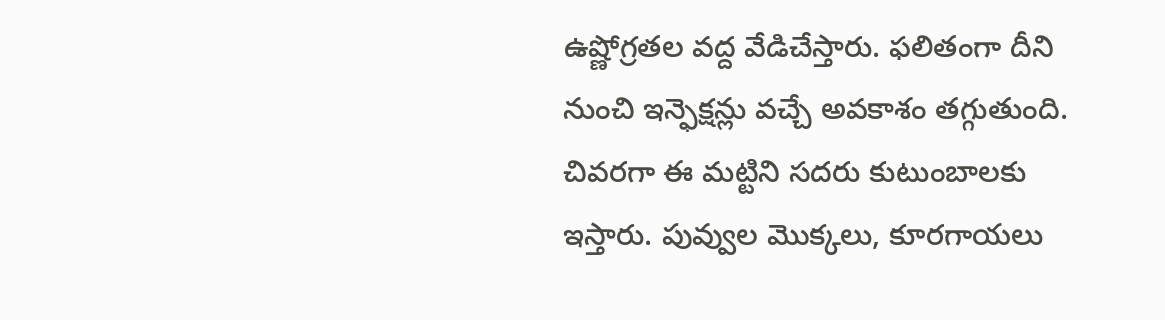ఉష్ణోగ్రతల వద్ద వేడిచేస్తారు. ఫలితంగా దీని నుంచి ఇన్ఫెక్షన్లు వచ్చే అవకాశం తగ్గుతుంది. చివరగా ఈ మట్టిని సదరు కుటుంబాలకు ఇస్తారు. పువ్వుల మొక్కలు, కూరగాయలు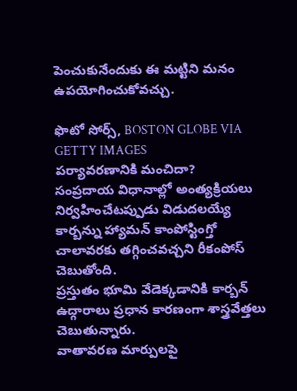పెంచుకునేందుకు ఈ మట్టిని మనం ఉపయోగించుకోవచ్చు.

ఫొటో సోర్స్, BOSTON GLOBE VIA GETTY IMAGES
పర్యావరణానికి మంచిదా?
సంప్రదాయ విధానాల్లో అంత్యక్రియలు నిర్వహించేటప్పుడు విడుదలయ్యే కార్బన్ను హ్యామన్ కాంపోస్టింగ్తో చాలావరకు తగ్గించవచ్చని రీకంపోస్ చెబుతోంది.
ప్రస్తుతం భూమి వేడెక్కడానికి కార్బన్ ఉద్గారాలు ప్రధాన కారణంగా శాస్త్రవేత్తలు చెబుతున్నారు.
వాతావరణ మార్పులపై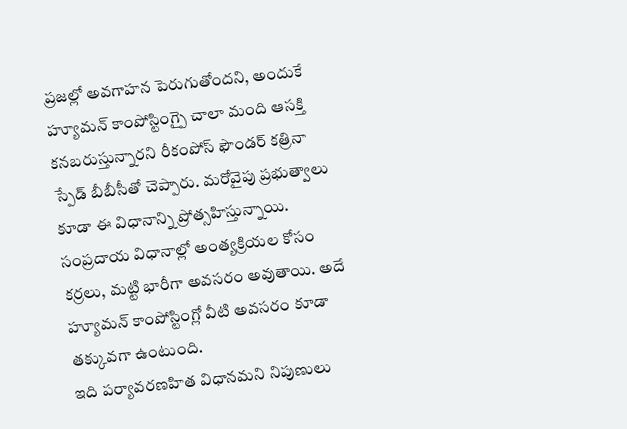ప్రజల్లో అవగాహన పెరుగుతోందని, అందుకే హ్యూమన్ కాంపోస్టింగ్పై చాలా మంది ఆసక్తి కనబరుస్తున్నారని రీకంపోస్ ఫౌండర్ కత్రినా స్పేడ్ బీబీసీతో చెప్పారు. మరోవైపు ప్రభుత్వాలు కూడా ఈ విధానాన్ని ప్రోత్సహిస్తున్నాయి.
సంప్రదాయ విధానాల్లో అంత్యక్రియల కోసం కర్రలు, మట్టి భారీగా అవసరం అవుతాయి. అదే హ్యూమన్ కాంపోస్టింగ్లో వీటి అవసరం కూడా తక్కువగా ఉంటుంది.
ఇది పర్యావరణహిత విధానమని నిపుణులు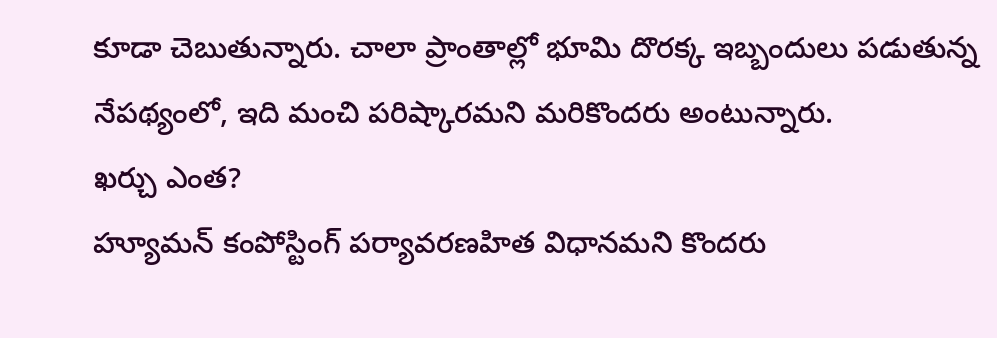కూడా చెబుతున్నారు. చాలా ప్రాంతాల్లో భూమి దొరక్క ఇబ్బందులు పడుతున్న నేపథ్యంలో, ఇది మంచి పరిష్కారమని మరికొందరు అంటున్నారు.
ఖర్చు ఎంత?
హ్యూమన్ కంపోస్టింగ్ పర్యావరణహిత విధానమని కొందరు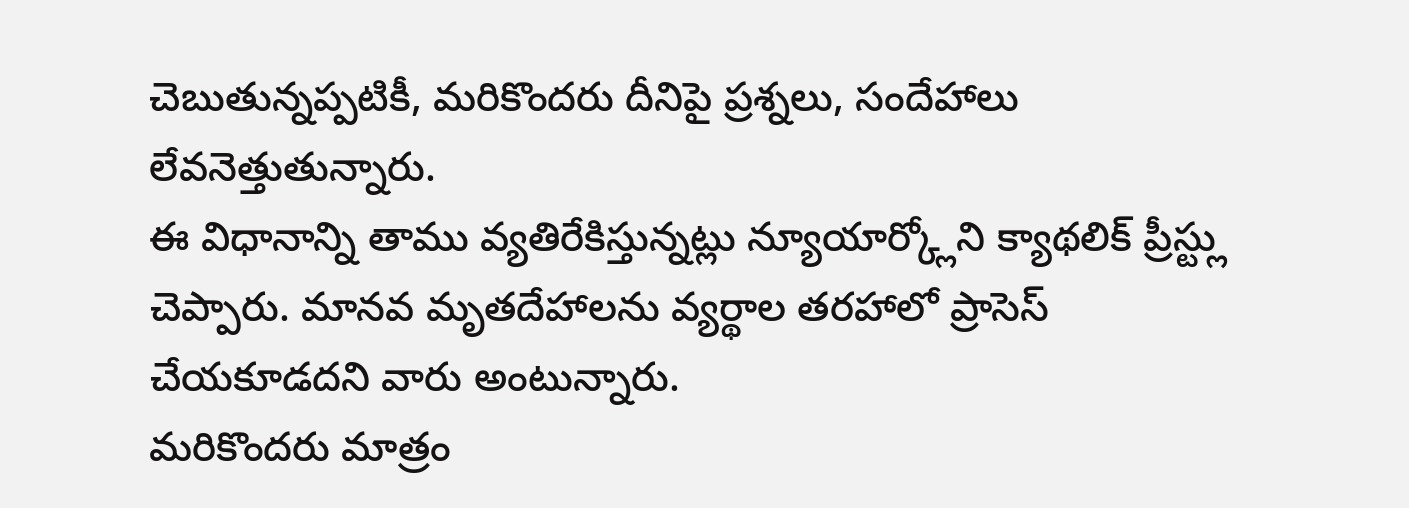చెబుతున్నప్పటికీ, మరికొందరు దీనిపై ప్రశ్నలు, సందేహాలు లేవనెత్తుతున్నారు.
ఈ విధానాన్ని తాము వ్యతిరేకిస్తున్నట్లు న్యూయార్క్లోని క్యాథలిక్ ప్రీస్ట్లు చెప్పారు. మానవ మృతదేహాలను వ్యర్థాల తరహాలో ప్రాసెస్ చేయకూడదని వారు అంటున్నారు.
మరికొందరు మాత్రం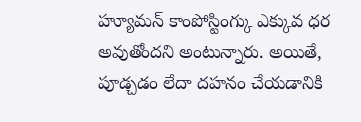హ్యూమన్ కాంపోస్టింగ్కు ఎక్కువ ధర అవుతోందని అంటున్నారు. అయితే, పూడ్చడం లేదా దహనం చేయడానికి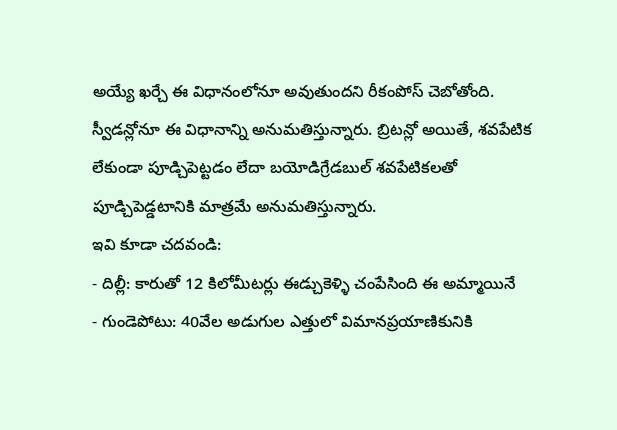అయ్యే ఖర్చే ఈ విధానంలోనూ అవుతుందని రీకంపోస్ చెబోతోంది.
స్వీడన్లోనూ ఈ విధానాన్ని అనుమతిస్తున్నారు. బ్రిటన్లో అయితే, శవపేటిక లేకుండా పూడ్చిపెట్టడం లేదా బయోడిగ్రేడబుల్ శవపేటికలతో పూడ్చిపెడ్డటానికి మాత్రమే అనుమతిస్తున్నారు.
ఇవి కూడా చదవండి:
- దిల్లీ: కారుతో 12 కిలోమీటర్లు ఈడ్చుకెళ్ళి చంపేసింది ఈ అమ్మాయినే
- గుండెపోటు: 40వేల అడుగుల ఎత్తులో విమానప్రయాణికునికి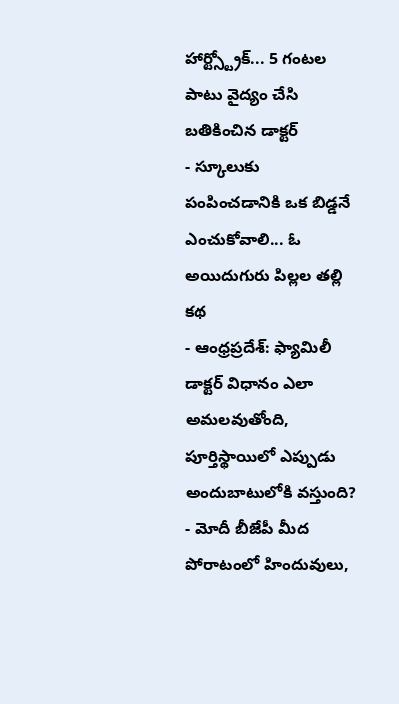హార్ట్స్ట్రోక్... 5 గంటల పాటు వైద్యం చేసి బతికించిన డాక్టర్
- స్కూలుకు పంపించడానికి ఒక బిడ్డనే ఎంచుకోవాలి... ఓ అయిదుగురు పిల్లల తల్లి కథ
- ఆంధ్రప్రదేశ్: ఫ్యామిలీ డాక్టర్ విధానం ఎలా అమలవుతోంది, పూర్తిస్థాయిలో ఎప్పుడు అందుబాటులోకి వస్తుంది?
- మోదీ బీజేపీ మీద పోరాటంలో హిందువులు,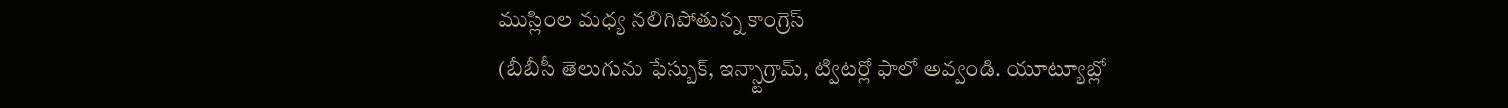ముస్లింల మధ్య నలిగిపోతున్న కాంగ్రెస్
(బీబీసీ తెలుగును ఫేస్బుక్, ఇన్స్టాగ్రామ్, ట్విటర్లో ఫాలో అవ్వండి. యూట్యూబ్లో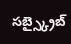సబ్స్క్రైబ్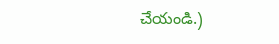చేయండి.)